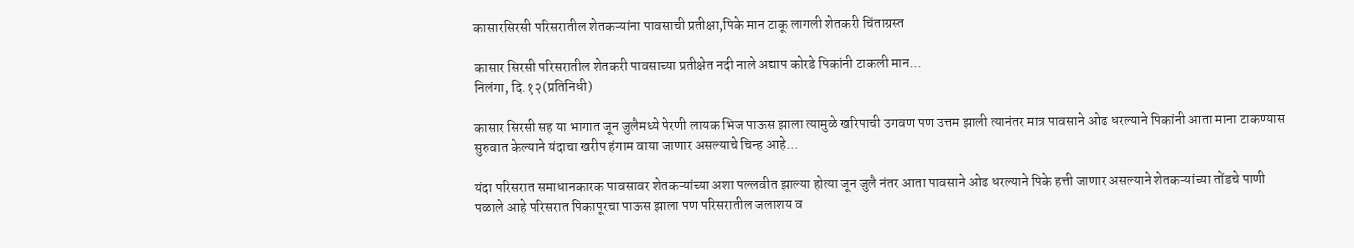कासारसिरसी परिसरातील शेतकऱ्यांना पावसाची प्रतीक्षा,पिके मान टाकू लागली शेतकरी चिंताग्रस्त

कासार सिरसी परिसरातील शेतकरी पावसाच्या प्रतीक्षेत नदी नाले अद्याप कोरडे पिकांनी टाकली मान...
निलंगा, दि.१२(प्रतिनिधी)

कासार सिरसी सह या भागात जून जुलैमध्ये पेरणी लायक भिज पाऊस झाला त्यामुळे खरिपाची उगवण पण उत्तम झाली त्यानंतर मात्र पावसाने ओढ धरल्याने पिकांनी आता माना टाकण्यास सुरुवात केल्याने यंदाचा खरीप हंगाम वाया जाणार असल्याचे चिन्ह आहे...

यंदा परिसरात समाधानकारक पावसावर शेतकऱ्यांच्या अशा पल्लवीत झाल्या होत्या जून जुलै नंतर आता पावसाने ओढ धरल्याने पिके हत्ती जाणार असल्याने शेतकऱ्यांच्या तोंडचे पाणी पळाले आहे परिसरात पिकापूरचा पाऊस झाला पण परिसरातील जलाशय व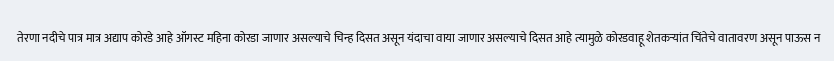तेरणा नदीचे पात्र मात्र अद्याप कोरडे आहे ऑगस्ट महिना कोरडा जाणार असल्याचे चिन्ह दिसत असून यंदाचा वाया जाणार असल्याचे दिसत आहे त्यामुळे कोरडवाहू शेतकऱ्यांत चिंतेचे वातावरण असून पाऊस न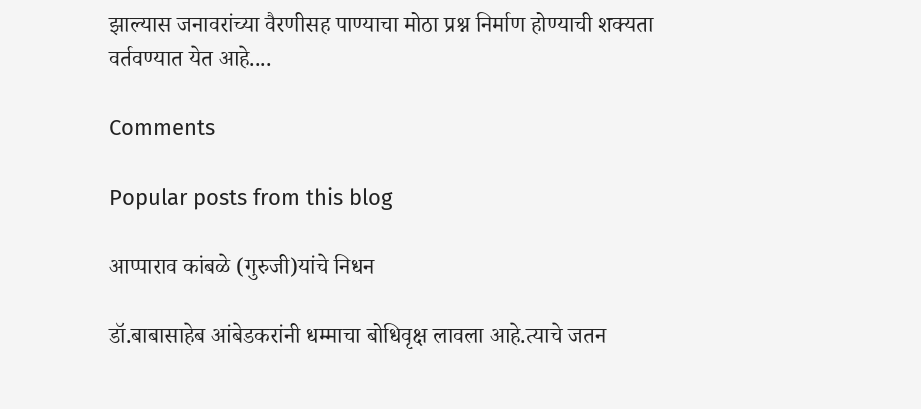झाल्यास जनावरांच्या वैरणीसह पाण्याचा मोठा प्रश्न निर्माण होण्याची शक्यता वर्तवण्यात येत आहे....

Comments

Popular posts from this blog

आप्पाराव कांबळे (गुरुजी)यांचे निधन

डॉ.बाबासाहेब आंबेडकरांनी धम्माचा बोधिवृक्ष लावला आहे.त्याचे जतन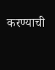करण्याची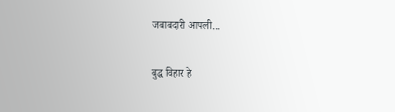जबाबदारी आपली...

बुद्ध विहार हे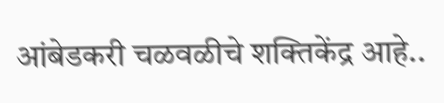आंबेडकरी चळवळीचे शक्तिकेंद्र आहे..